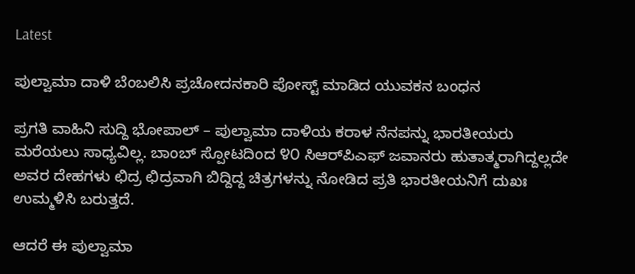Latest

ಪುಲ್ವಾಮಾ ದಾಳಿ ಬೆಂಬಲಿಸಿ ಪ್ರಚೋದನಕಾರಿ ಪೋಸ್ಟ್ ಮಾಡಿದ ಯುವಕನ ಬಂಧನ

ಪ್ರಗತಿ ವಾಹಿನಿ ಸುದ್ದಿ ಭೋಪಾಲ್ – ಪುಲ್ವಾಮಾ ದಾಳಿಯ ಕರಾಳ ನೆನಪನ್ನು ಭಾರತೀಯರು ಮರೆಯಲು ಸಾಧ್ಯವಿಲ್ಲ. ಬಾಂಬ್ ಸ್ಪೋಟದಿಂದ ೪೦ ಸಿಆರ್‌ಪಿಎಫ್ ಜವಾನರು ಹುತಾತ್ಮರಾಗಿದ್ದಲ್ಲದೇ ಅವರ ದೇಹಗಳು ಛಿದ್ರ ಛಿದ್ರವಾಗಿ ಬಿದ್ದಿದ್ದ ಚಿತ್ರಗಳನ್ನು ನೋಡಿದ ಪ್ರತಿ ಭಾರತೀಯನಿಗೆ ದುಖಃ ಉಮ್ಮಳಿಸಿ ಬರುತ್ತದೆ.

ಆದರೆ ಈ ಪುಲ್ವಾಮಾ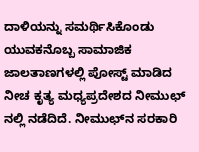ದಾಳಿಯನ್ನು ಸಮರ್ಥಿಸಿಕೊಂಡು ಯುವಕನೊಬ್ಬ ಸಾಮಾಜಿಕ ಜಾಲತಾಣಗಳಲ್ಲಿ ಪೋಸ್ಟ್ ಮಾಡಿದ ನೀಚ ಕೃತ್ಯ ಮಧ್ಯಪ್ರದೇಶದ ನೀಮುಛ್ ನಲ್ಲಿ ನಡೆದಿದೆ. ನೀಮುಛ್‌ನ ಸರಕಾರಿ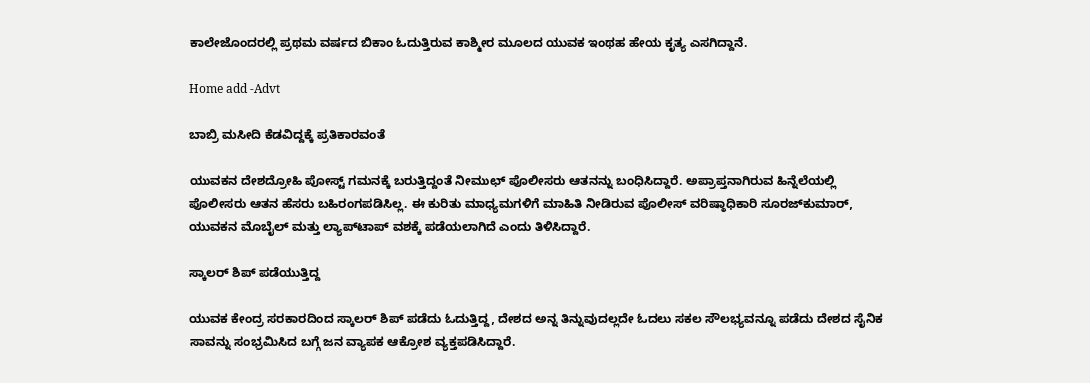ಕಾಲೇಜೊಂದರಲ್ಲಿ ಪ್ರಥಮ ವರ್ಷದ ಬಿಕಾಂ ಓದುತ್ತಿರುವ ಕಾಶ್ಮೀರ ಮೂಲದ ಯುವಕ ಇಂಥಹ ಹೇಯ ಕೃತ್ಯ ಎಸಗಿದ್ದಾನೆ.

Home add -Advt

ಬಾಬ್ರಿ ಮಸೀದಿ ಕೆಡವಿದ್ದಕ್ಕೆ ಪ್ರತಿಕಾರವಂತೆ

ಯುವಕನ ದೇಶದ್ರೋಹಿ ಪೋಸ್ಟ್ ಗಮನಕ್ಕೆ ಬರುತ್ತಿದ್ದಂತೆ ನೀಮುಛ್ ಪೊಲೀಸರು ಆತನನ್ನು ಬಂಧಿಸಿದ್ದಾರೆ. ಅಪ್ರಾಪ್ತನಾಗಿರುವ ಹಿನ್ನೆಲೆಯಲ್ಲಿ ಪೊಲೀಸರು ಆತನ ಹೆಸರು ಬಹಿರಂಗಪಡಿಸಿಲ್ಲ. ಈ ಕುರಿತು ಮಾಧ್ಯಮಗಳಿಗೆ ಮಾಹಿತಿ ನೀಡಿರುವ ಪೊಲೀಸ್ ವರಿಷ್ಠಾಧಿಕಾರಿ ಸೂರಜ್‌ಕುಮಾರ್, ಯುವಕನ ಮೊಬೈಲ್ ಮತ್ತು ಲ್ಯಾಪ್‌ಟಾಪ್ ವಶಕ್ಕೆ ಪಡೆಯಲಾಗಿದೆ ಎಂದು ತಿಳಿಸಿದ್ದಾರೆ.

ಸ್ಕಾಲರ್ ಶಿಪ್ ಪಡೆಯುತ್ತಿದ್ದ

ಯುವಕ ಕೇಂದ್ರ ಸರಕಾರದಿಂದ ಸ್ಕಾಲರ್ ಶಿಪ್ ಪಡೆದು ಓದುತ್ತಿದ್ದ, ದೇಶದ ಅನ್ನ ತಿನ್ನುವುದಲ್ಲದೇ ಓದಲು ಸಕಲ ಸೌಲಭ್ಯವನ್ನೂ ಪಡೆದು ದೇಶದ ಸೈನಿಕ ಸಾವನ್ನು ಸಂಭ್ರಮಿಸಿದ ಬಗ್ಗೆ ಜನ ವ್ಯಾಪಕ ಆಕ್ರೋಶ ವ್ಯಕ್ತಪಡಿಸಿದ್ದಾರೆ.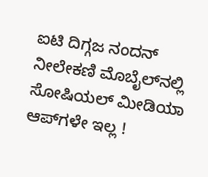ಐಟಿ ದಿಗ್ಗಜ ನಂದನ್ ನೀಲೇಕಣಿ ಮೊಬೈಲ್‌ನಲ್ಲಿ ಸೋಷಿಯಲ್ ಮೀಡಿಯಾ ಆಪ್‌ಗಳೇ ಇಲ್ಲ !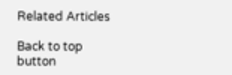Related Articles

Back to top button